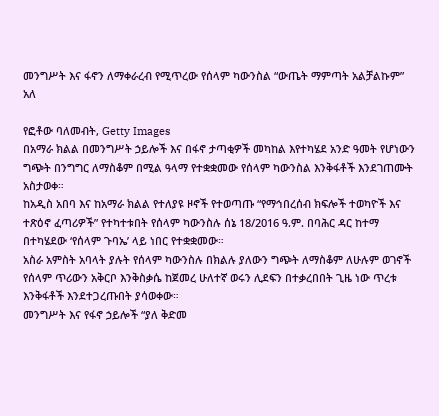መንግሥት እና ፋኖን ለማቀራረብ የሚጥረው የሰላም ካውንስል “ውጤት ማምጣት አልቻልኩም” አለ

የፎቶው ባለመብት, Getty Images
በአማራ ክልል በመንግሥት ኃይሎች እና በፋኖ ታጣቂዎች መካከል እየተካሄደ አንድ ዓመት የሆነውን ግጭት በንግግር ለማስቆም በሚል ዓላማ የተቋቋመው የሰላም ካውንስል እንቅፋቶች እንደገጠሙት አስታወቀ።
ከአዲስ አበባ እና ከአማራ ክልል የተለያዩ ዞኖች የተወጣጡ “የማኅበረሰብ ክፍሎች ተወካዮች እና ተጽዕኖ ፈጣሪዎች” የተካተቱበት የሰላም ካውንስሉ ሰኔ 18/2016 ዓ.ም. በባሕር ዳር ከተማ በተካሄደው ‘የሰላም ጉባኤ’ ላይ ነበር የተቋቋመው።
አስራ አምስት አባላት ያሉት የሰላም ካውንስሉ በክልሉ ያለውን ግጭት ለማስቆም ለሁሉም ወገኖች የሰላም ጥሪውን አቅርቦ እንቅስቃሴ ከጀመረ ሁለተኛ ወሩን ሊደፍን በተቃረበበት ጊዜ ነው ጥረቱ እንቅፋቶች እንደተጋረጡበት ያሳወቀው።
መንግሥት እና የፋኖ ኃይሎች “ያለ ቅድመ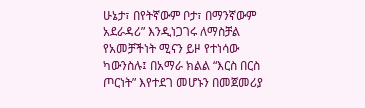ሁኔታ፣ በየትኛውም ቦታ፣ በማንኛውም አደራዳሪ” እንዲነጋገሩ ለማስቻል የአመቻችነት ሚናን ይዞ የተነሳው ካውንስሉ፤ በአማራ ክልል “እርስ በርስ ጦርነት” እየተደገ መሆኑን በመጀመሪያ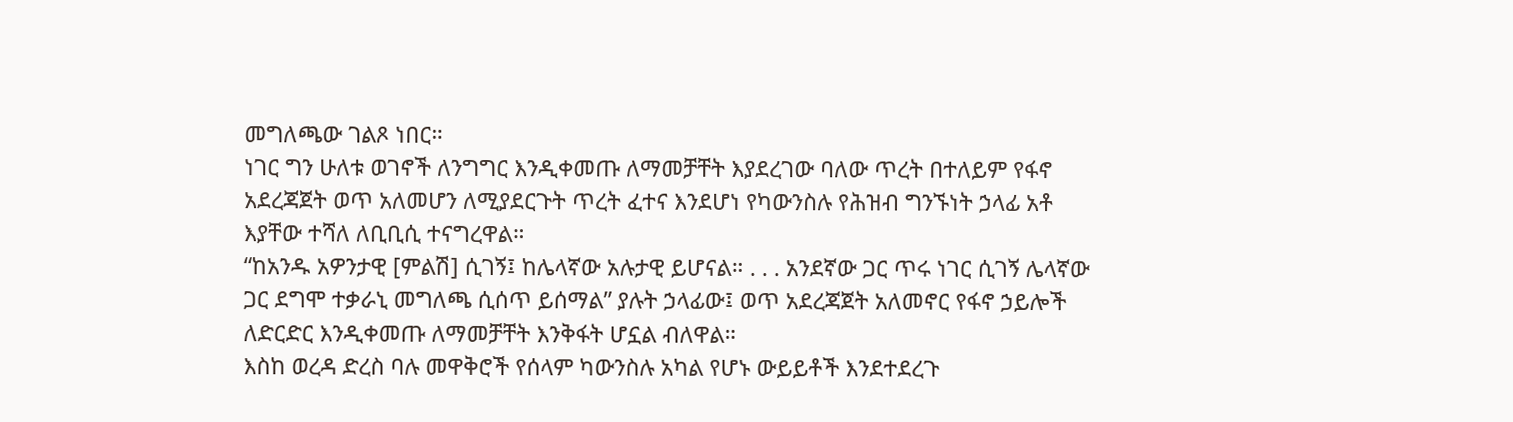መግለጫው ገልጾ ነበር።
ነገር ግን ሁለቱ ወገኖች ለንግግር እንዲቀመጡ ለማመቻቸት እያደረገው ባለው ጥረት በተለይም የፋኖ አደረጃጀት ወጥ አለመሆን ለሚያደርጉት ጥረት ፈተና እንደሆነ የካውንስሉ የሕዝብ ግንኙነት ኃላፊ አቶ እያቸው ተሻለ ለቢቢሲ ተናግረዋል።
“ከአንዱ አዎንታዊ [ምልሽ] ሲገኝ፤ ከሌላኛው አሉታዊ ይሆናል። . . . አንደኛው ጋር ጥሩ ነገር ሲገኝ ሌላኛው ጋር ደግሞ ተቃራኒ መግለጫ ሲሰጥ ይሰማል” ያሉት ኃላፊው፤ ወጥ አደረጃጀት አለመኖር የፋኖ ኃይሎች ለድርድር እንዲቀመጡ ለማመቻቸት እንቅፋት ሆኗል ብለዋል።
እስከ ወረዳ ድረስ ባሉ መዋቅሮች የሰላም ካውንስሉ አካል የሆኑ ውይይቶች እንደተደረጉ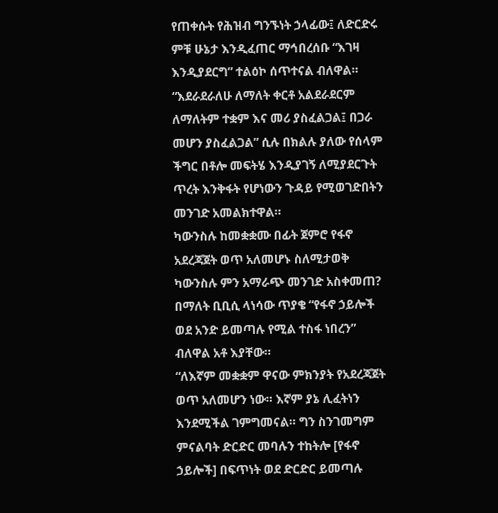የጠቀሱት የሕዝብ ግንኙነት ኃላፊው፤ ለድርድሩ ምቹ ሁኔታ እንዲፈጠር ማኅበረሰቡ “እገዛ እንዲያደርግ” ተልዕኮ ሰጥተናል ብለዋል።
“እደራደራለሁ ለማለት ቀርቶ አልደራደርም ለማለትም ተቋም እና መሪ ያስፈልጋል፤ በጋራ መሆን ያስፈልጋል” ሲሉ በክልሉ ያለው የሰላም ችግር በቶሎ መፍትሄ እንዲያገኝ ለሚያደርጉት ጥረት እንቅፋት የሆነውን ጉዳይ የሚወገድበትን መንገድ አመልክተዋል።
ካውንስሉ ከመቋቋሙ በፊት ጀምሮ የፋኖ አደረጃጀት ወጥ አለመሆኑ ስለሚታወቅ ካውንስሉ ምን አማራጭ መንገድ አስቀመጠ? በማለት ቢቢሲ ላነሳው ጥያቄ “የፋኖ ኃይሎች ወደ አንድ ይመጣሉ የሚል ተስፋ ነበረን” ብለዋል አቶ እያቸው።
“ለእኛም መቋቋም ዋናው ምክንያት የአደረጃጀት ወጥ አለመሆን ነው። እኛም ያኔ ሊፈትነን እንደሚችል ገምግመናል። ግን ስንገመግም ምናልባት ድርድር መባሉን ተከትሎ [የፋኖ ኃይሎች] በፍጥነት ወደ ድርድር ይመጣሉ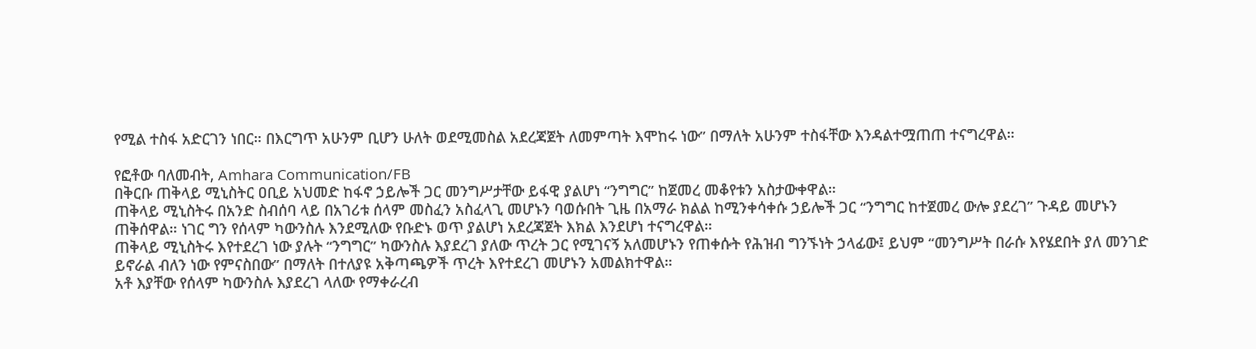የሚል ተስፋ አድርገን ነበር። በእርግጥ አሁንም ቢሆን ሁለት ወደሚመስል አደረጃጀት ለመምጣት እሞከሩ ነው” በማለት አሁንም ተስፋቸው እንዳልተሟጠጠ ተናግረዋል።

የፎቶው ባለመብት, Amhara Communication/FB
በቅርቡ ጠቅላይ ሚኒስትር ዐቢይ አህመድ ከፋኖ ኃይሎች ጋር መንግሥታቸው ይፋዊ ያልሆነ “ንግግር” ከጀመረ መቆየቱን አስታውቀዋል።
ጠቅላይ ሚኒስትሩ በአንድ ስብሰባ ላይ በአገሪቱ ሰላም መስፈን አስፈላጊ መሆኑን ባወሱበት ጊዜ በአማራ ክልል ከሚንቀሳቀሱ ኃይሎች ጋር “ንግግር ከተጀመረ ውሎ ያደረገ” ጉዳይ መሆኑን ጠቅሰዋል። ነገር ግን የሰላም ካውንስሉ እንደሚለው የቡድኑ ወጥ ያልሆነ አደረጃጀት እክል እንደሆነ ተናግረዋል።
ጠቅላይ ሚኒስትሩ እየተደረገ ነው ያሉት “ንግግር” ካውንስሉ እያደረገ ያለው ጥረት ጋር የሚገናኝ አለመሆኑን የጠቀሱት የሕዝብ ግንኙነት ኃላፊው፤ ይህም “መንግሥት በራሱ እየሄደበት ያለ መንገድ ይኖራል ብለን ነው የምናስበው” በማለት በተለያዩ አቅጣጫዎች ጥረት እየተደረገ መሆኑን አመልክተዋል።
አቶ እያቸው የሰላም ካውንስሉ እያደረገ ላለው የማቀራረብ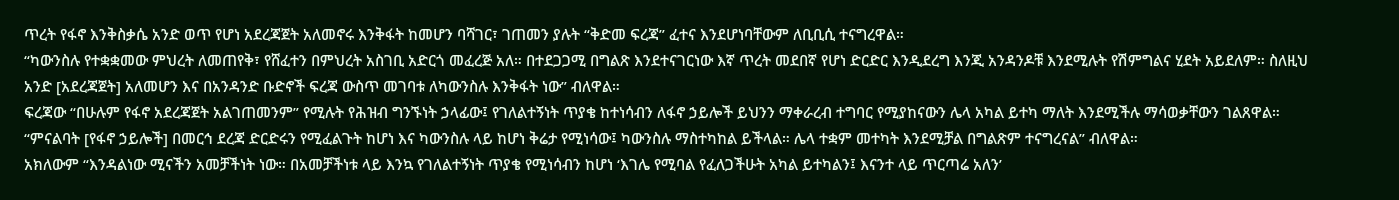ጥረት የፋኖ እንቅስቃሴ አንድ ወጥ የሆነ አደረጃጀት አለመኖሩ እንቅፋት ከመሆን ባሻገር፣ ገጠመን ያሉት “ቅድመ ፍረጃ” ፈተና እንደሆነባቸውም ለቢቢሲ ተናግረዋል።
“ካውንስሉ የተቋቋመው ምህረት ለመጠየቅ፣ የሸፈተን በምህረት አስገቢ አድርጎ መፈረጅ አለ። በተደጋጋሚ በግልጽ እንደተናገርነው እኛ ጥረት መደበኛ የሆነ ድርድር እንዲደረግ እንጂ አንዳንዶቹ እንደሚሉት የሽምግልና ሂደት አይደለም። ስለዚህ አንድ [አደረጃጀት] አለመሆን እና በአንዳንድ ቡድኖች ፍረጃ ውስጥ መገባቱ ለካውንስሉ እንቅፋት ነው” ብለዋል።
ፍረጃው “በሁሉም የፋኖ አደረጃጀት አልገጠመንም” የሚሉት የሕዝብ ግንኙነት ኃላፊው፤ የገለልተኝነት ጥያቄ ከተነሳብን ለፋኖ ኃይሎች ይህንን ማቀራረብ ተግባር የሚያከናውን ሌላ አካል ይተካ ማለት እንደሚችሉ ማሳወቃቸውን ገልጸዋል።
“ምናልባት [የፋኖ ኃይሎች] በመርኅ ደረጃ ድርድሩን የሚፈልጉት ከሆነ እና ካውንስሉ ላይ ከሆነ ቅሬታ የሚነሳው፤ ካውንስሉ ማስተካከል ይችላል። ሌላ ተቋም መተካት እንደሚቻል በግልጽም ተናግረናል” ብለዋል።
አክለውም “እንዳልነው ሚናችን አመቻችነት ነው። በአመቻችነቱ ላይ እንኳ የገለልተኝነት ጥያቄ የሚነሳብን ከሆነ ‘እገሌ የሚባል የፈለጋችሁት አካል ይተካልን፤ እናንተ ላይ ጥርጣሬ አለን’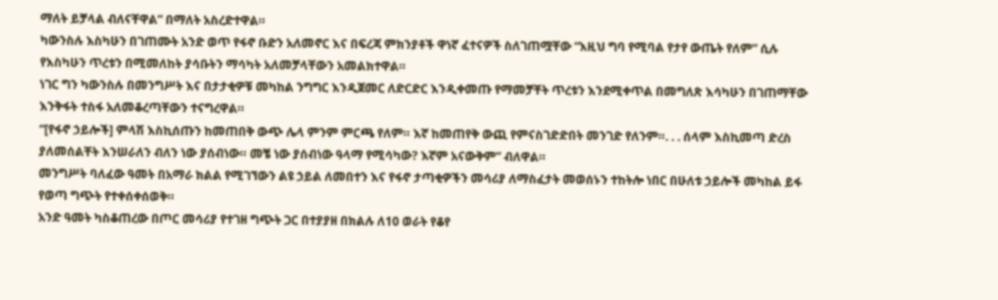ማለት ይቻላል ብለናቸዋል” በማለት አስረድተዋል።
ካውንስሉ እስካሁን በገጠሙት አንድ ወጥ የፋኖ ቡድን አለመኖር እና በፍረጃ ምክንያቶች ዋነኛ ፈተናዎች ስለገጠሟቸው “እዚህ ግባ የሚባል የታየ ውጤት የለም” ሲሉ የእስካሁን ጥረቱን በሚመለከት ያሳቡትን ማሳካት አለመቻላቸውን አመልክተዋል።
ነገር ግን ካውንስሉ በመንግሥት እና በታታቂዎቹ መካከል ንግግር እንዲጀመር ለድርድር እንዲቀመጡ የማመቻቸት ጥረቱን እንደሚቀጥል በመግለጽ እሳካሁን በገጠማቸው እንቅፋት ተስፋ አለመቆረጣቸውን ተናግረዋል።
“[የፋኖ ኃይሎች] ምላሽ እስኪሰጡን ከመጠበቅ ውጭ ሌላ ምንም ምርጫ የለም። እኛ ከመጠየቅ ውጪ የምናስገድድበት መንገድ የለንም።. . . ሰላም እስኪመጣ ድረስ ያለመሰልቸት እንሠራለን ብለን ነው ያሰብነው። መቼ ነው ያሰብነው ዓላማ የሚሳካው? እኛም አናውቅም” ብለዋል።
መንግሥት ባለፈው ዓመት በአማራ ክልል የሚገኘውን ልዩ ኃይል ለመበተን እና የፋኖ ታጣቂዎችን መሳሪያ ለማስፈታት መወሰኑን ተከትሎ ነበር በሁለቱ ኃይሎች መካከል ይፋ የወጣ ግጭት የተቀሰቀሰወቅ።
አንድ ዓመት ካስቆጠረው በጦር መሳሪያ የተገዘ ግጭት ጋር በተያያዘ በክልሉ ለ10 ወራት የቆየ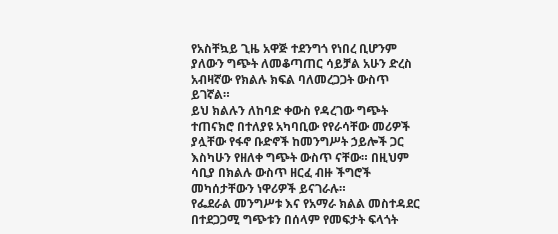የአስቸኳይ ጊዜ አዋጅ ተደንግጎ የነበረ ቢሆንም ያለውን ግጭት ለመቆጣጠር ሳይቻል አሁን ድረስ አብዛኛው የክልሉ ክፍል ባለመረጋጋት ውስጥ ይገኛል።
ይህ ክልሉን ለከባድ ቀውስ የዳረገው ግጭት ተጠናክሮ በተለያዩ አካባቢው የየራሳቸው መሪዎች ያሏቸው የፋኖ ቡድኖች ከመንግሥት ኃይሎች ጋር እስካሁን የዘለቀ ግጭት ውስጥ ናቸው። በዚህም ሳቢያ በክልሉ ውስጥ ዘርፈ ብዙ ችግሮች መካሰታቸውን ነዋሪዎች ይናገራሉ።
የፌደራል መንግሥቱ እና የአማራ ክልል መስተዳደር በተደጋጋሚ ግጭቱን በሰላም የመፍታት ፍላጎት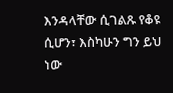እንዳላቸው ሲገልጹ የቆዩ ሲሆን፣ እስካሁን ግን ይህ ነው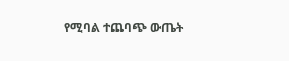የሚባል ተጨባጭ ውጤት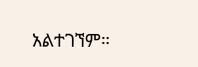አልተገኘም።